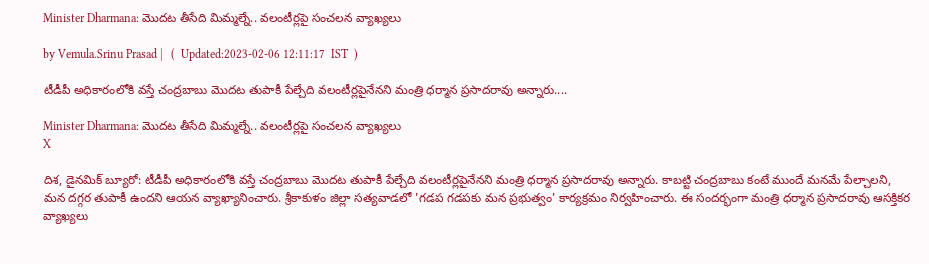Minister Dharmana: మొదట తీసేది మిమ్మల్నే.. వలంటీర్లపై సంచలన వ్యాఖ్యలు

by Vemula.Srinu Prasad |   (  Updated:2023-02-06 12:11:17  IST  )

టీడీపీ అధికారంలోకి వస్తే చంద్రబాబు మొదట తుపాకీ పేల్చేది వలంటీర్లపైనేనని మంత్రి ధర్మాన ప్రసాదరావు అన్నారు....

Minister Dharmana: మొదట తీసేది మిమ్మల్నే.. వలంటీర్లపై సంచలన వ్యాఖ్యలు
X

దిశ, డైనమిక్ బ్యూరో: టీడీపీ అధికారంలోకి వస్తే చంద్రబాబు మొదట తుపాకీ పేల్చేది వలంటీర్లపైనేనని మంత్రి ధర్మాన ప్రసాదరావు అన్నారు. కాబట్టి చంద్రబాబు కంటే ముందే మనమే పేల్చాలని, మన దగ్గర తుపాకీ ఉందని ఆయన వ్యాఖ్యానించారు. శ్రీకాకుళం జిల్లా సత్యవాడలో 'గడప గడపకు మన ప్రభుత్వం' కార్యక్రమం నిర్వహించారు. ఈ సందర్భంగా మంత్రి ధర్మాన ప్రసాదరావు ఆసక్తికర వ్యాఖ్యలు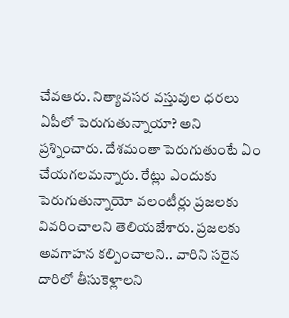చేవఆరు. నిత్యావసర వస్తువుల ధరలు ఏపీలో పెరుగుతున్నాయా? అని ప్రశ్నించారు. దేశమంతా పెరుగుతుంటే ఏం చేయగలమన్నారు. రేట్లు ఎందుకు పెరుగుతున్నాయో వలంటీర్లు ప్రజలకు వివరించాలని తెలియజేశారు. ప్రజలకు అవగాహన కల్పించాలని.. వారిని సరైన దారిలో తీసుకెళ్లాలని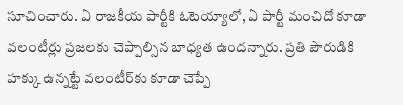సూచించారు. ఏ రాజకీయ పార్టీకి ఓటెయ్యాలో, ఏ పార్టీ మంచిదో కూడా వలంటీర్లు ప్రజలకు చెప్పాల్సిన బాధ్యత ఉందన్నారు. ప్రతి పౌరుడికి హక్కు ఉన్నట్టే వలంటీర్‌కు కూడా చెప్పే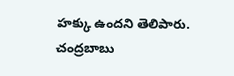హక్కు ఉందని తెలిపారు. చంద్రబాబు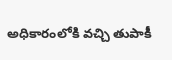అధికారంలోకి వచ్చి తుపాకీ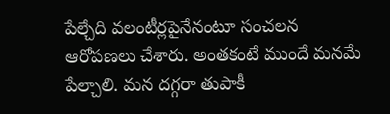పేల్చేది వలంటీర్లపైనేనంటూ సంచలన ఆరోపణలు చేశారు. అంతకంటే ముందే మనమే పేల్చాలి. మన దగ్గరా తుపాకీ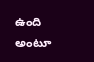ఉంది అంటూ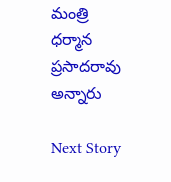మంత్రి ధర్మాన ప్రసాదరావు అన్నారు

Next Story